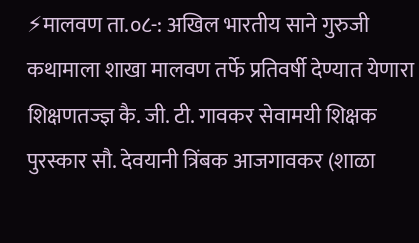⚡मालवण ता.०८-: अखिल भारतीय साने गुरुजी कथामाला शाखा मालवण तर्फे प्रतिवर्षी देण्यात येणारा शिक्षणतज्ज्ञ कै. जी. टी. गावकर सेवामयी शिक्षक पुरस्कार सौ. देवयानी त्रिंबक आजगावकर (शाळा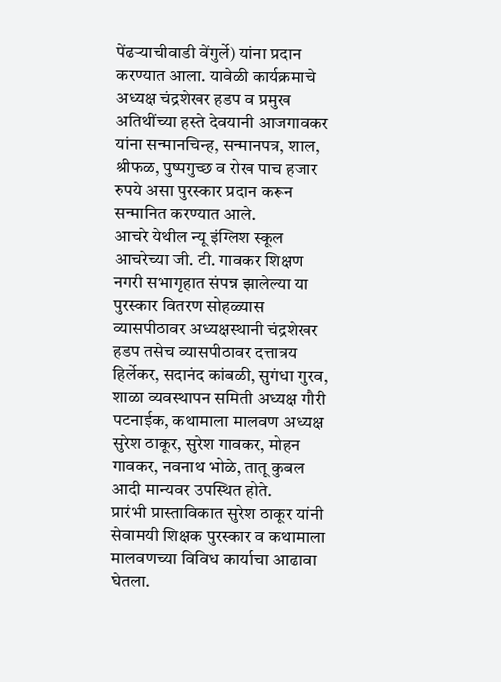पेंढऱ्याचीवाडी वेंगुर्ले) यांना प्रदान करण्यात आला. यावेळी कार्यक्रमाचे अध्यक्ष चंद्रशेखर हडप व प्रमुख अतिथींच्या हस्ते देवयानी आजगावकर यांना सन्मानचिन्ह, सन्मानपत्र, शाल, श्रीफळ, पुष्पगुच्छ व रोख पाच हजार रुपये असा पुरस्कार प्रदान करून सन्मानित करण्यात आले.
आचरे येथील न्यू इंग्लिश स्कूल आचरेच्या जी. टी. गावकर शिक्षण नगरी सभागृहात संपन्न झालेल्या या पुरस्कार वितरण सोहळ्यास व्यासपीठावर अध्यक्षस्थानी चंद्रशेखर हडप तसेच व्यासपीठावर दत्तात्रय हिर्लेकर, सदानंद कांबळी, सुगंधा गुरव, शाळा व्यवस्थापन समिती अध्यक्ष गौरी पटनाईक, कथामाला मालवण अध्यक्ष सुरेश ठाकूर, सुरेश गावकर, मोहन गावकर, नवनाथ भोळे, तातू कुबल आदी मान्यवर उपस्थित होते.
प्रारंभी प्रास्ताविकात सुरेश ठाकूर यांनी सेवामयी शिक्षक पुरस्कार व कथामाला मालवणच्या विविध कार्याचा आढावा घेतला.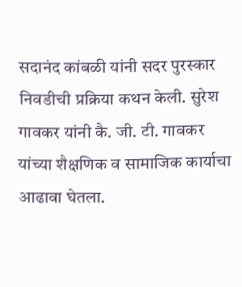सदानंद कांबळी यांनी सदर पुरस्कार निवडीची प्रक्रिया कथन केली. सुरेश गावकर यांनी कै. जी. टी. गावकर यांच्या शैक्षणिक व सामाजिक कार्याचा आढावा घेतला.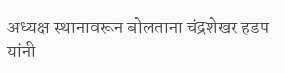अध्यक्ष स्थानावरून बोलताना चंद्रशेखर हडप यांनी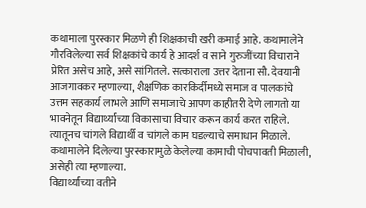कथामाला पुरस्कार मिळणे ही शिक्षकाची खरी कमाई आहे. कथामालेने गौरविलेल्या सर्व शिक्षकांचे कार्य हे आदर्श व साने गुरुजींच्या विचाराने प्रेरित असेच आहे, असे सांगितले. सत्काराला उत्तर देताना सौ. देवयानी आजगावकर म्हणाल्या, शैक्षणिक कारकिर्दीमध्ये समाज व पालकांचे उत्तम सहकार्य लाभले आणि समाजाचे आपण काहीतरी देणे लागतो या भावनेतून विद्यार्थ्यांच्या विकासाचा विचार करून कार्य करत राहिले. त्यातूनच चांगले विद्यार्थी व चांगले काम घडल्याचे समाधान मिळाले. कथामालेने दिलेल्या पुरस्कारामुळे केलेल्या कामाची पोचपावती मिळाली, असेही त्या म्हणाल्या.
विद्यार्थ्यांच्या वतीने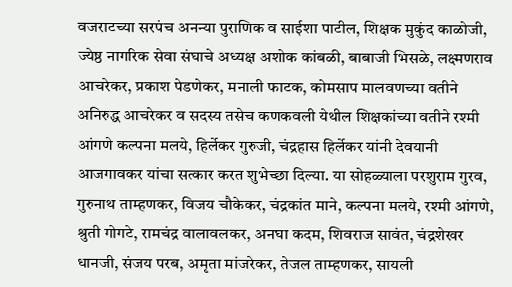वजराटच्या सरपंच अनन्या पुराणिक व साईशा पाटील, शिक्षक मुकुंद काळोजी, ज्येष्ठ नागरिक सेवा संघाचे अध्यक्ष अशोक कांबळी, बाबाजी भिसळे, लक्ष्मणराव आचरेकर, प्रकाश पेडणेकर, मनाली फाटक, कोमसाप मालवणच्या वतीने अनिरुद्ध आचरेकर व सदस्य तसेच कणकवली येथील शिक्षकांच्या वतीने रश्मी आंगणे कल्पना मलये, हिर्लेकर गुरुजी, चंद्रहास हिर्लेकर यांनी देवयानी आजगावकर यांचा सत्कार करत शुभेच्छा दिल्या. या सोहळ्याला परशुराम गुरव, गुरुनाथ ताम्हणकर, विजय चौकेकर, चंद्रकांत माने, कल्पना मलये, रश्मी आंगणे, श्रुती गोगटे, रामचंद्र वालावलकर, अनघा कदम, शिवराज सावंत, चंद्रशेखर धानजी, संजय परब, अमृता मांजरेकर, तेजल ताम्हणकर, सायली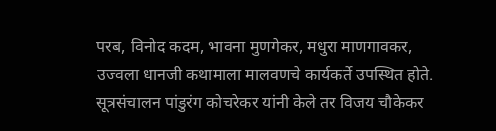परब, विनोद कदम, भावना मुणगेकर, मधुरा माणगावकर, उज्वला धानजी कथामाला मालवणचे कार्यकर्ते उपस्थित होते. सूत्रसंचालन पांडुरंग कोचरेकर यांनी केले तर विजय चौकेकर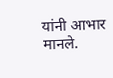यांनी आभार मानले.